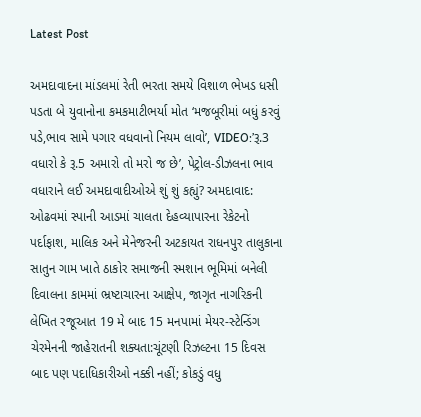Latest Post

અમદાવાદના માંડલમાં રેતી ભરતા સમયે વિશાળ ભેખડ ધસી પડતા બે યુવાનોના કમકમાટીભર્યા મોત ‘મજબૂરીમાં બધું કરવું પડે,ભાવ સામે પગાર વધવાનો નિયમ લાવો’, VIDEO:’રૂ.3 વધારો કે રૂ.5 અમારો તો મરો જ છે’, પેટ્રોલ-ડીઝલના ભાવ વધારાને લઈ અમદાવાદીઓએ શું શું કહ્યું? અમદાવાદ: ઓઢવમાં સ્પાની આડમાં ચાલતા દેહવ્યાપારના રેકેટનો પર્દાફાશ, માલિક અને મેનેજરની અટકાયત રાધનપુર તાલુકાના સાતુન ગામ ખાતે ઠાકોર સમાજની સ્મશાન ભૂમિમાં બનેલી દિવાલના કામમાં ભ્રષ્ટાચારના આક્ષેપ, જાગૃત નાગરિકની લેખિત રજૂઆત 19 મે બાદ 15 મનપામાં મેયર-સ્ટેન્ડિંગ ચેરમેનની જાહેરાતની શક્યતા:ચૂંટણી રિઝલ્ટના 15 દિવસ બાદ પણ પદાધિકારીઓ નક્કી નહીં; કોકડું વધુ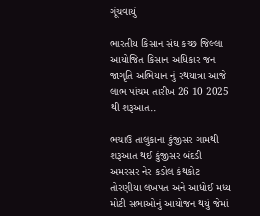ગૂંચવાયું

ભારતીય કિસાન સંઘ કચ્છ જિલ્લા આયોજિત કિસાન અધિકાર જન જાગૃતિ અભિયાન નું રથયાત્રા આજે લાભ પાંચમ તારીખ 26 10 2025 થી શરૂઆત..

ભચાઉ તાલુકાના કુંજીસર ગામથી શરૂઆત થઈ કુંજીસર બંદડી અમરસર નેર કડોલ કંથકોટ તોરણીયા લખપત અને આધોઈ મધ્ય મોટી સભાઓનું આયોજન થયું જેમાં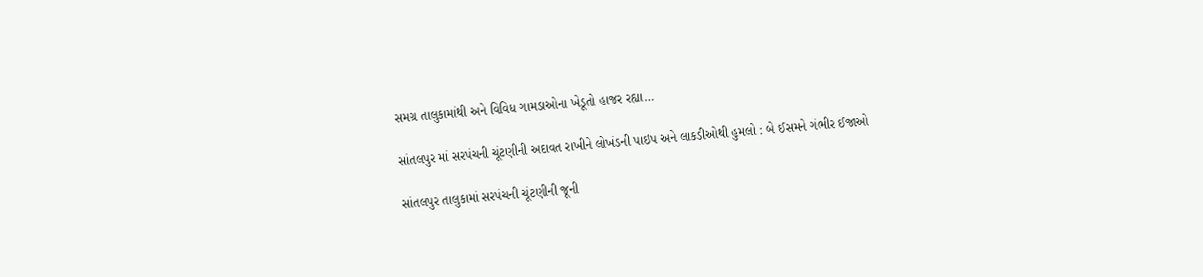સમગ્ર તાલુકામાંથી અને વિવિધ ગામડાઓના ખેડૂતો હાજર રહ્યા…

સાંતલપુર માં સરપંચની ચૂંટણીની અદાવત રાખીને લોખંડની પાઇપ અને લાકડીઓથી હુમલો : બે ઈસમને ગંભીર ઈજાઓ

સાંતલપુર તાલુકામાં સરપંચની ચૂંટણીની જૂની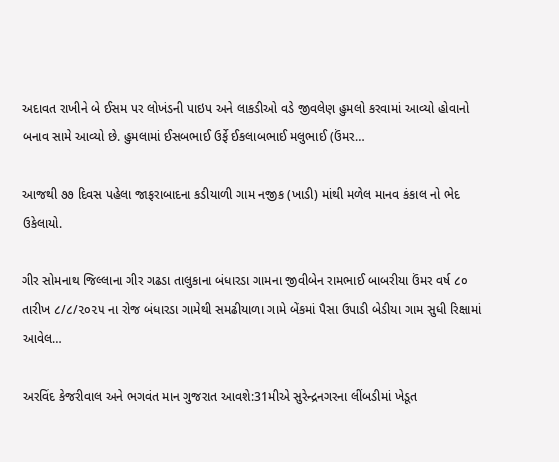અદાવત રાખીને બે ઈસમ પર લોખંડની પાઇપ અને લાકડીઓ વડે જીવલેણ હુમલો કરવામાં આવ્યો હોવાનો બનાવ સામે આવ્યો છે. હુમલામાં ઈસબભાઈ ઉર્ફે ઈકલાબભાઈ મલુભાઈ (ઉંમર…

આજથી ૭૭ દિવસ પહેલા જાફરાબાદના કડીયાળી ગામ નજીક (ખાડી) માંથી મળેલ માનવ કંકાલ નો ભેદ ઉકેલાયો.

ગીર સોમનાથ જિલ્લાના ગીર ગઢડા તાલુકાના બંધારડા ગામના જીવીબેન રામભાઈ બાબરીયા ઉંમર વર્ષ ૮૦ તારીખ ૮/૮/૨૦૨૫ ના રોજ બંધારડા ગામેથી સમઢીયાળા ગામે બેંકમાં પૈસા ઉપાડી બેડીયા ગામ સુધી રિક્ષામાં આવેલ…

અરવિંદ કેજરીવાલ અને ભગવંત માન ગુજરાત આવશે:31મીએ સુરેન્દ્રનગરના લીંબડીમાં ખેડૂત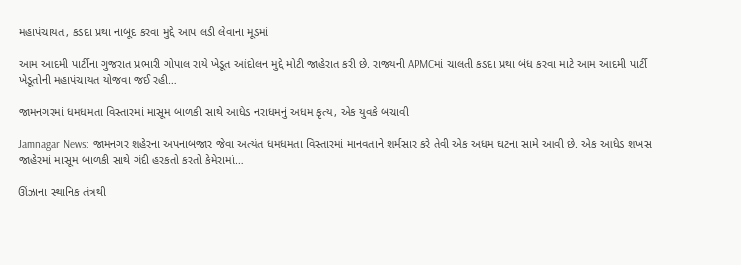મહાપંચાયત, કડદા પ્રથા નાબૂદ કરવા મુદ્દે આપ લડી લેવાના મૂડમાં

આમ આદમી પાર્ટીના ગુજરાત પ્રભારી ગોપાલ રાયે ખેડૂત આંદોલન મુદ્દે મોટી જાહેરાત કરી છે. રાજ્યની APMCમાં ચાલતી કડદા પ્રથા બંધ કરવા માટે આમ આદમી પાર્ટી ખેડૂતોની મહાપંચાયત યોજવા જઈ રહી…

જામનગરમાં ધમધમતા વિસ્તારમાં માસૂમ બાળકી સાથે આધેડ નરાધમનું અધમ કૃત્ય, એક યુવકે બચાવી

Jamnagar News: જામનગર શહેરના અપનાબજાર જેવા અત્યંત ધમધમતા વિસ્તારમાં માનવતાને શર્મસાર કરે તેવી એક અધમ ઘટના સામે આવી છે. એક આધેડ શખસ જાહેરમાં માસૂમ બાળકી સાથે ગંદી હરકતો કરતો કેમેરામાં…

ઊંઝાના સ્થાનિક તંત્રથી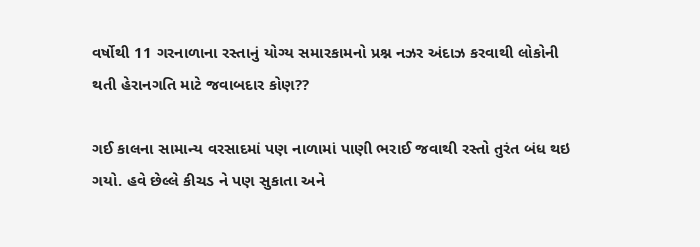વર્ષોથી 11 ગરનાળાના રસ્તાનું યોગ્ય સમારકામનો પ્રશ્ન નઝર અંદાઝ કરવાથી લોકોની થતી હેરાનગતિ માટે જવાબદાર કોણ??

ગઈ કાલના સામાન્ય વરસાદમાં પણ નાળામાં પાણી ભરાઈ જવાથી રસ્તો તુરંત બંધ થઇ ગયો. હવે છેલ્લે કીચડ ને પણ સુકાતા અને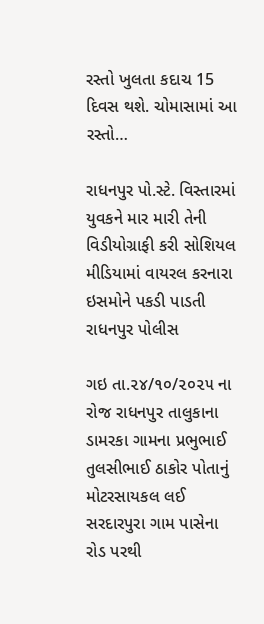રસ્તો ખુલતા કદાચ 15 દિવસ થશે. ચોમાસામાં આ રસ્તો…

રાધનપુર પો.સ્ટે. વિસ્તારમાં યુવકને માર મારી તેની વિડીયોગ્રાફી કરી સોશિયલ મીડિયામાં વાયરલ કરનારા ઇસમોને પકડી પાડતી રાધનપુર પોલીસ

ગઇ તા.૨૪/૧૦/૨૦૨૫ ના રોજ રાધનપુર તાલુકાના ડામરકા ગામના પ્રભુભાઈ તુલસીભાઈ ઠાકોર પોતાનું મોટરસાયકલ લઈ સરદારપુરા ગામ પાસેના રોડ પરથી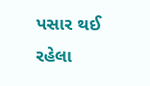પસાર થઈ રહેલા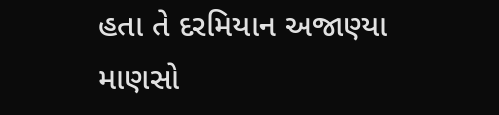હતા તે દરમિયાન અજાણ્યા માણસો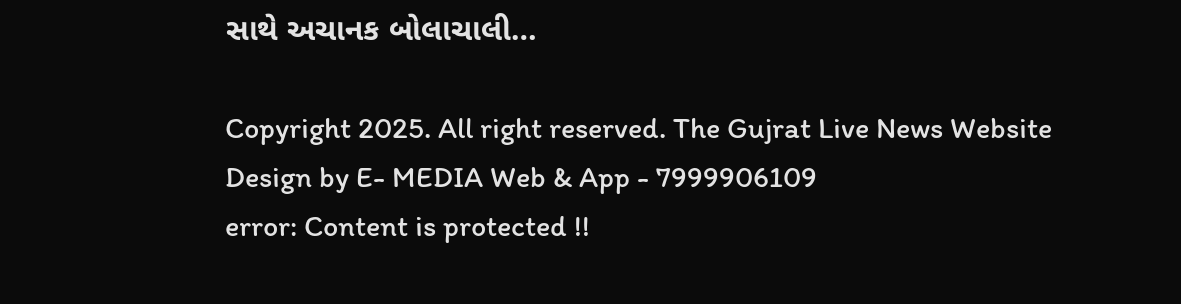સાથે અચાનક બોલાચાલી…

Copyright 2025. All right reserved. The Gujrat Live News Website Design by E- MEDIA Web & App - 7999906109
error: Content is protected !!